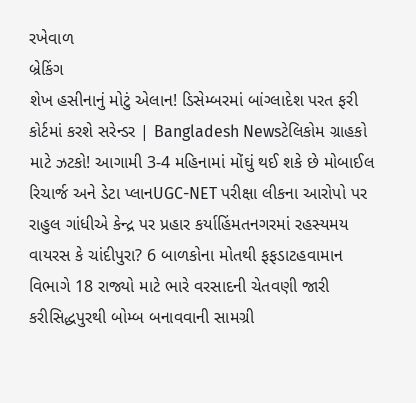રખેવાળ
બ્રેકિંગ
શેખ હસીનાનું મોટું એલાન! ડિસેમ્બરમાં બાંગ્લાદેશ પરત ફરી કોર્ટમાં કરશે સરેન્ડર | Bangladesh Newsટેલિકોમ ગ્રાહકો માટે ઝટકો! આગામી 3-4 મહિનામાં મોંઘું થઈ શકે છે મોબાઈલ રિચાર્જ અને ડેટા પ્લાનUGC-NET પરીક્ષા લીકના આરોપો પર રાહુલ ગાંધીએ કેન્દ્ર પર પ્રહાર કર્યાહિંમતનગરમાં રહસ્યમય વાયરસ કે ચાંદીપુરા? 6 બાળકોના મોતથી ફફડાટહવામાન વિભાગે 18 રાજ્યો માટે ભારે વરસાદની ચેતવણી જારી કરીસિદ્ધપુરથી બોમ્બ બનાવવાની સામગ્રી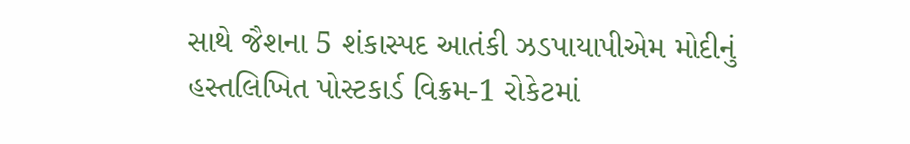સાથે જૈશના 5 શંકાસ્પદ આતંકી ઝડપાયાપીએમ મોદીનું હસ્તલિખિત પોસ્ટકાર્ડ વિક્રમ-1 રોકેટમાં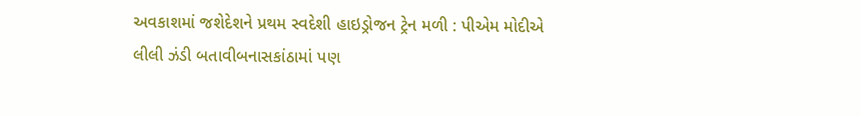અવકાશમાં જશેદેશને પ્રથમ સ્વદેશી હાઇડ્રોજન ટ્રેન મળી : પીએમ મોદીએ લીલી ઝંડી બતાવીબનાસકાંઠામાં પણ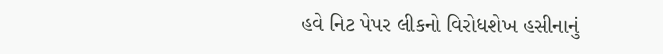હવે નિટ પેપર લીકનો વિરોધશેખ હસીનાનું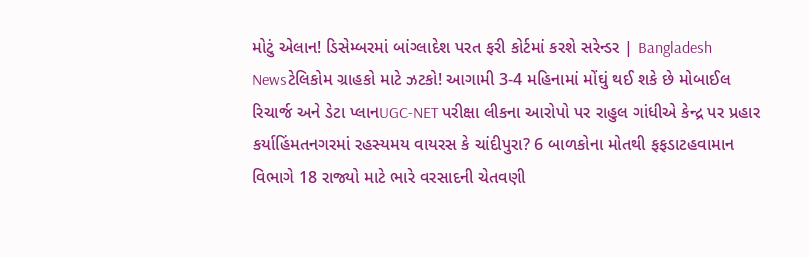મોટું એલાન! ડિસેમ્બરમાં બાંગ્લાદેશ પરત ફરી કોર્ટમાં કરશે સરેન્ડર | Bangladesh Newsટેલિકોમ ગ્રાહકો માટે ઝટકો! આગામી 3-4 મહિનામાં મોંઘું થઈ શકે છે મોબાઈલ રિચાર્જ અને ડેટા પ્લાનUGC-NET પરીક્ષા લીકના આરોપો પર રાહુલ ગાંધીએ કેન્દ્ર પર પ્રહાર કર્યાહિંમતનગરમાં રહસ્યમય વાયરસ કે ચાંદીપુરા? 6 બાળકોના મોતથી ફફડાટહવામાન વિભાગે 18 રાજ્યો માટે ભારે વરસાદની ચેતવણી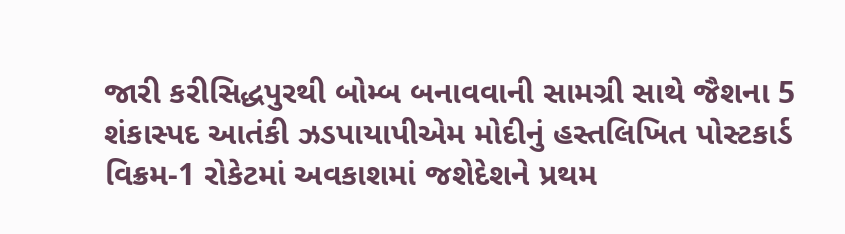જારી કરીસિદ્ધપુરથી બોમ્બ બનાવવાની સામગ્રી સાથે જૈશના 5 શંકાસ્પદ આતંકી ઝડપાયાપીએમ મોદીનું હસ્તલિખિત પોસ્ટકાર્ડ વિક્રમ-1 રોકેટમાં અવકાશમાં જશેદેશને પ્રથમ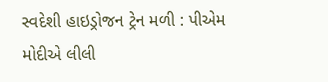સ્વદેશી હાઇડ્રોજન ટ્રેન મળી : પીએમ મોદીએ લીલી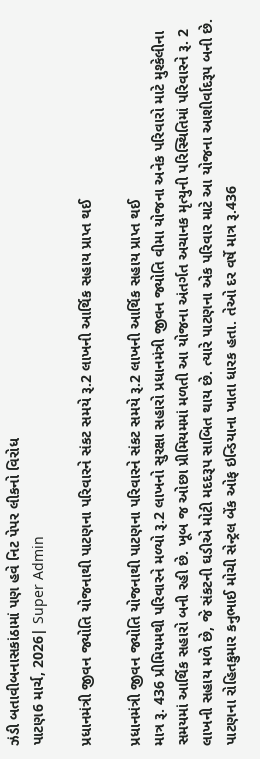ઝંડી બતાવીબનાસકાંઠામાં પણ હવે નિટ પેપર લીકનો વિરોધ
પાટણ6 માર્ચ, 2026| Super Admin

પ્રધાનમંત્રી જીવન જ્યોતિ યોજનાથી પાટણના પરિવારને સંકટ સમયે રૂ.2 લાખની આર્થિક સહાય પ્રાપ્ત થઈ

પ્રધાનમંત્રી જીવન જ્યોતિ યોજનાથી પાટણના પરિવારને સંકટ સમયે રૂ.2 લાખની આર્થિક સહાય પ્રાપ્ત થઈ
માત્ર રૂ. 436 પ્રીમિયમથી પરિવારને મળ્યો રૂ.2 લાખનો સુરક્ષા સહારો પ્રધાનમંત્રી જીવન જ્યોતિ વીમા યોજના અનેક પરિવારો માટે મુશ્કેલીના સમયમાં આર્થિક સહારો બની રહી છે. ખૂબ જ ઓછા પ્રીમિયમમાં મળતી આ યોજના અંતર્ગત અચાનક મૃત્યુની પરિસ્થિતિમાં પરિવારને રૂ. 2 લાખની સહાય મળે છે, જે સંકટની ઘડીએ મોટી મદદરૂપ સાબિત થાય છે. ત્યારે પાટણના એક પરિવાર માટે આ યોજના આશીર્વાદરૂપ બની છે. પાટણના રોહિતકુમાર કનુભાઈ મોચી સેન્ટ્રલ બેંક ઓફ ઇન્ડિયાના ખાતા ધારક હતા. તેઓ દર વર્ષે માત્ર રૂ.436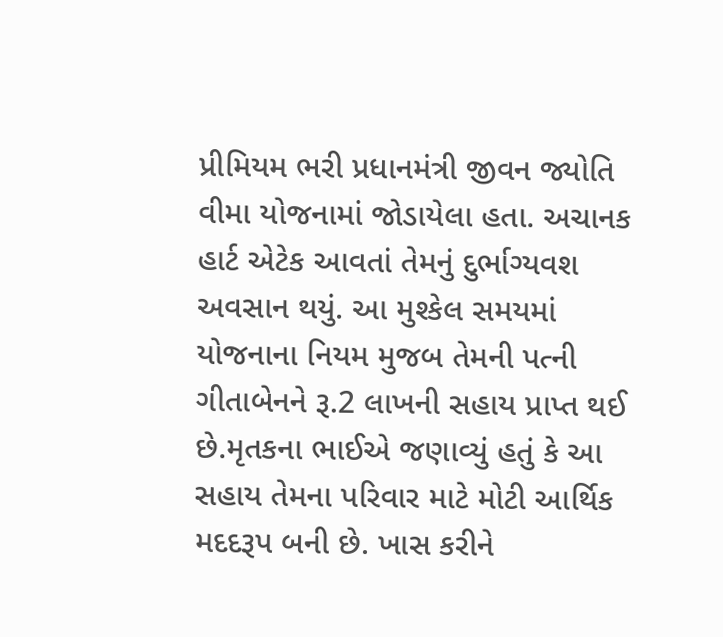પ્રીમિયમ ભરી પ્રધાનમંત્રી જીવન જ્યોતિ વીમા યોજનામાં જોડાયેલા હતા. અચાનક હાર્ટ એટેક આવતાં તેમનું દુર્ભાગ્યવશ અવસાન થયું. આ મુશ્કેલ સમયમાં યોજનાના નિયમ મુજબ તેમની પત્ની ગીતાબેનને રૂ.2 લાખની સહાય પ્રાપ્ત થઈ છે.મૃતકના ભાઈએ જણાવ્યું હતું કે આ સહાય તેમના પરિવાર માટે મોટી આર્થિક મદદરૂપ બની છે. ખાસ કરીને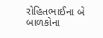રોહિતભાઈના બે બાળકોના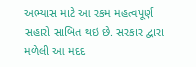અભ્યાસ માટે આ રકમ મહત્વપૂર્ણ સહારો સાબિત થઇ છે. સરકાર દ્વારા મળેલી આ મદદ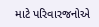માટે પરિવારજનોએ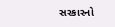સરકારનો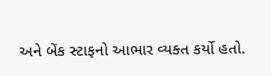અને બેંક સ્ટાફનો આભાર વ્યક્ત કર્યો હતો.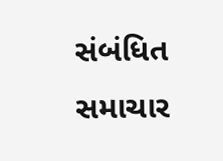સંબંધિત સમાચાર